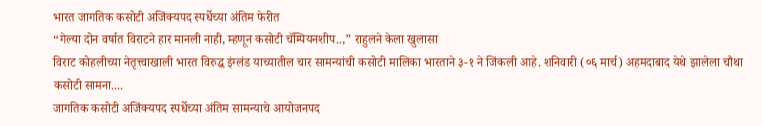भारत जागतिक कसोटी अजिंक्यपद स्पर्धेच्या अंतिम फेरीत
“गेल्या दोन वर्षात विराटने हार मानली नाही, म्हणून कसोटी चॅम्पियनशीप..,” राहुलने केला खुलासा
विराट कोहलीच्या नेतृत्त्वाखाली भारत विरुद्ध इंग्लंड याच्यातील चार सामन्यांची कसोटी मालिका भारताने ३-१ ने जिंकली आहे. शनिवारी (०६ मार्च) अहमदाबाद येथे झालेला चौथा कसोटी सामना....
जागतिक कसोटी अजिंक्यपद स्पर्धेच्या अंतिम सामन्याचे आयोजनपद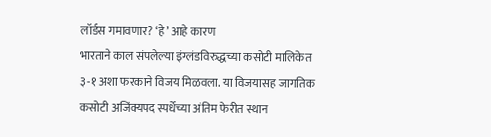लॉर्डस गमावणार? ‘हे’ आहे कारण
भारताने काल संपलेल्या इंग्लंडविरुद्धच्या कसोटी मालिकेत ३-१ अशा फरकाने विजय मिळवला. या विजयासह जागतिक कसोटी अजिंक्यपद स्पर्धेच्या अंतिम फेरीत स्थान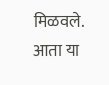मिळवले. आता या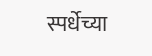स्पर्धेच्या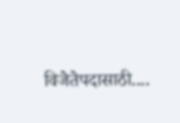विजेतेपदासाठी....